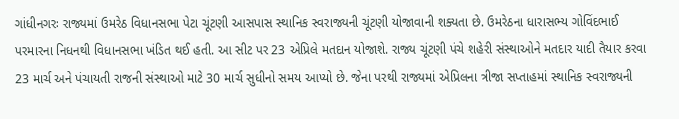ગાંધીનગરઃ રાજ્યમાં ઉમરેઠ વિધાનસભા પેટા ચૂંટણી આસપાસ સ્થાનિક સ્વરાજ્યની ચૂંટણી યોજાવાની શક્યતા છે. ઉમરેઠના ધારાસભ્ય ગોવિંદભાઈ પરમારના નિધનથી વિધાનસભા ખંડિત થઈ હતી. આ સીટ પર 23 એપ્રિલે મતદાન યોજાશે. રાજ્ય ચૂંટણી પંચે શહેરી સંસ્થાઓને મતદાર યાદી તૈયાર કરવા 23 માર્ચ અને પંચાયતી રાજની સંસ્થાઓ માટે 30 માર્ચ સુધીનો સમય આપ્યો છે. જેના પરથી રાજ્યમાં એપ્રિલના ત્રીજા સપ્તાહમાં સ્થાનિક સ્વરાજ્યની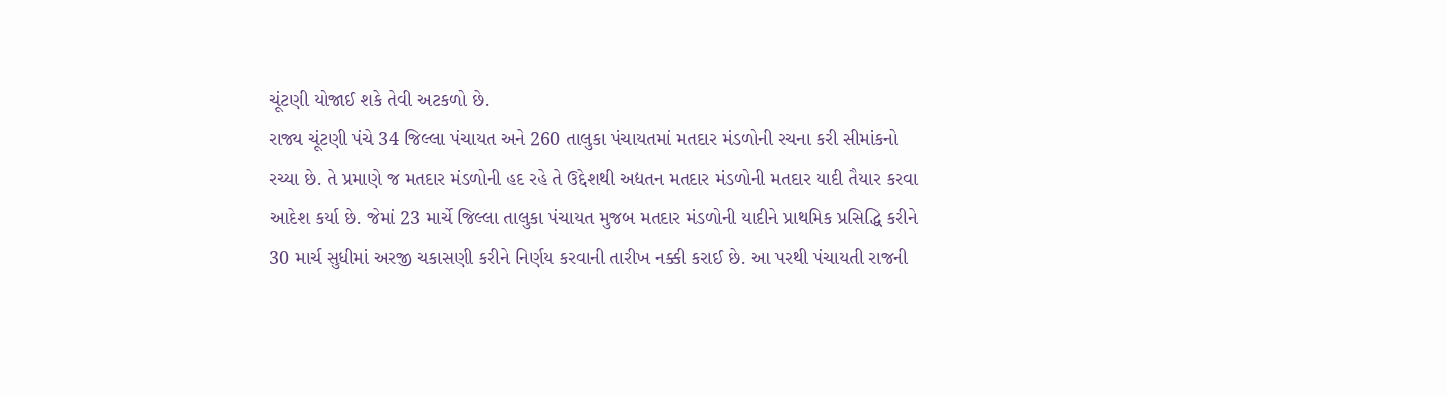ચૂંટણી યોજાઈ શકે તેવી અટકળો છે.
રાજ્ય ચૂંટણી પંચે 34 જિલ્લા પંચાયત અને 260 તાલુકા પંચાયતમાં મતદાર મંડળોની રચના કરી સીમાંકનો રચ્યા છે. તે પ્રમાણે જ મતદાર મંડળોની હદ રહે તે ઉદ્દેશથી અદ્યતન મતદાર મંડળોની મતદાર યાદી તૈયાર કરવા આદેશ કર્યા છે. જેમાં 23 માર્ચે જિલ્લા તાલુકા પંચાયત મુજબ મતદાર મંડળોની યાદીને પ્રાથમિક પ્રસિદ્ધિ કરીને 30 માર્ચ સુધીમાં અરજી ચકાસણી કરીને નિર્ણય કરવાની તારીખ નક્કી કરાઈ છે. આ પરથી પંચાયતી રાજની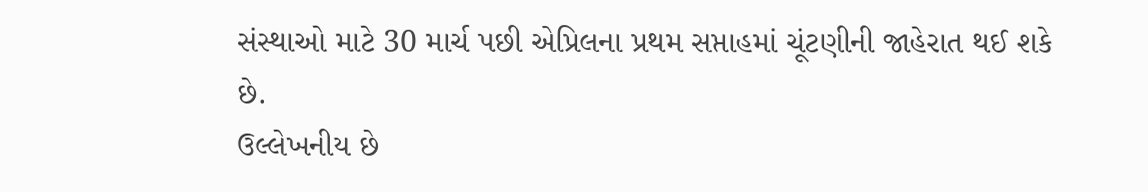સંસ્થાઓ માટે 30 માર્ચ પછી એપ્રિલના પ્રથમ સપ્તાહમાં ચૂંટણીની જાહેરાત થઈ શકે છે.
ઉલ્લેખનીય છે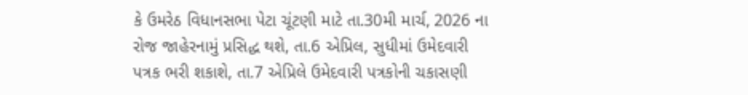કે ઉમરેઠ વિધાનસભા પેટા ચૂંટણી માટે તા.30મી માર્ચ, 2026 ના રોજ જાહેરનામું પ્રસિદ્ધ થશે, તા.6 એપ્રિલ, સુધીમાં ઉમેદવારી પત્રક ભરી શકાશે, તા.7 એપ્રિલે ઉમેદવારી પત્રકોની ચકાસણી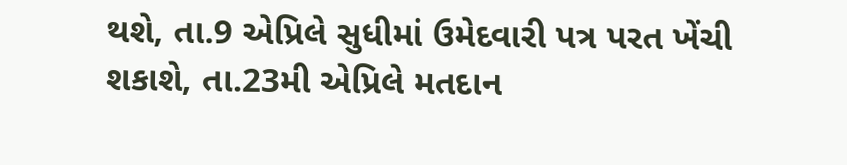થશે, તા.9 એપ્રિલે સુધીમાં ઉમેદવારી પત્ર પરત ખેંચી શકાશે, તા.23મી એપ્રિલે મતદાન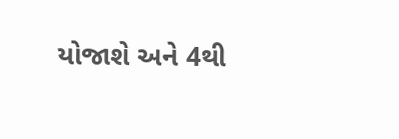યોજાશે અને 4થી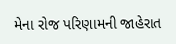મેના રોજ પરિણામની જાહેરાત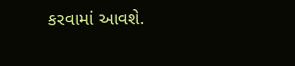કરવામાં આવશે.